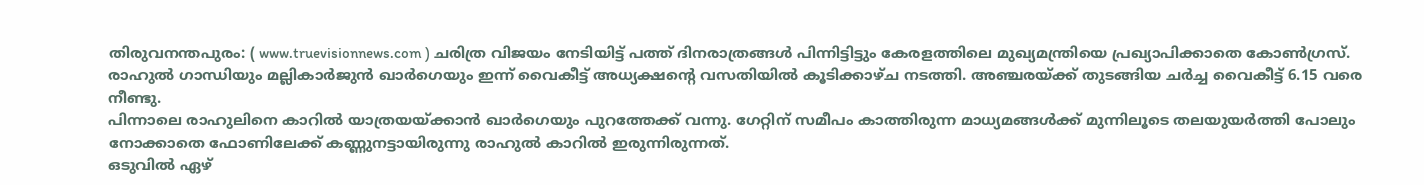തിരുവനന്തപുരം: ( www.truevisionnews.com ) ചരിത്ര വിജയം നേടിയിട്ട് പത്ത് ദിനരാത്രങ്ങൾ പിന്നിട്ടിട്ടും കേരളത്തിലെ മുഖ്യമന്ത്രിയെ പ്രഖ്യാപിക്കാതെ കോൺഗ്രസ്.
രാഹുൽ ഗാന്ധിയും മല്ലികാർജുൻ ഖാർഗെയും ഇന്ന് വൈകീട്ട് അധ്യക്ഷൻ്റെ വസതിയിൽ കൂടിക്കാഴ്ച നടത്തി. അഞ്ചരയ്ക്ക് തുടങ്ങിയ ചർച്ച വൈകീട്ട് 6.15 വരെ നീണ്ടു.
പിന്നാലെ രാഹുലിനെ കാറിൽ യാത്രയയ്ക്കാൻ ഖാർഗെയും പുറത്തേക്ക് വന്നു. ഗേറ്റിന് സമീപം കാത്തിരുന്ന മാധ്യമങ്ങൾക്ക് മുന്നിലൂടെ തലയുയർത്തി പോലും നോക്കാതെ ഫോണിലേക്ക് കണ്ണുനട്ടായിരുന്നു രാഹുൽ കാറിൽ ഇരുന്നിരുന്നത്.
ഒടുവിൽ ഏഴ്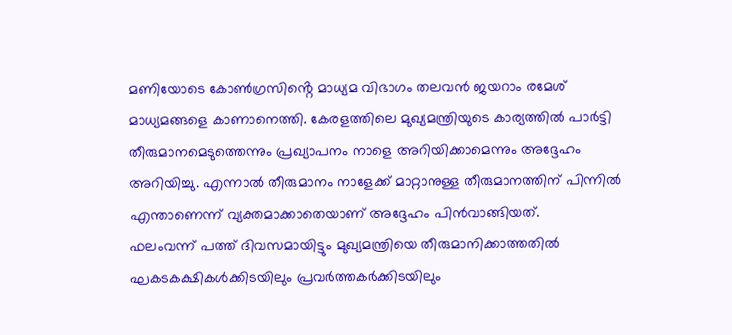മണിയോടെ കോൺഗ്രസിൻ്റെ മാധ്യമ വിഭാഗം തലവൻ ജയറാം രമേശ് മാധ്യമങ്ങളെ കാണാനെത്തി. കേരളത്തിലെ മുഖ്യമന്ത്രിയുടെ കാര്യത്തിൽ പാർട്ടി തീരുമാനമെടുത്തെന്നും പ്രഖ്യാപനം നാളെ അറിയിക്കാമെന്നും അദ്ദേഹം അറിയിച്ചു. എന്നാൽ തീരുമാനം നാളേക്ക് മാറ്റാനുള്ള തീരുമാനത്തിന് പിന്നിൽ എന്താണെന്ന് വ്യക്തമാക്കാതെയാണ് അദ്ദേഹം പിൻവാങ്ങിയത്.
ഫലംവന്ന് പത്ത് ദിവസമായിട്ടും മുഖ്യമന്ത്രിയെ തീരുമാനിക്കാത്തതിൽ ഘകടകക്ഷികൾക്കിടയിലും പ്രവർത്തകർക്കിടയിലും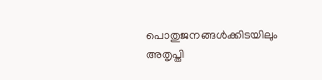പൊതുജനങ്ങൾക്കിടയിലും അതൃപ്തി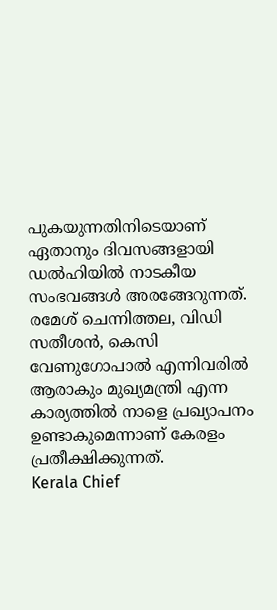പുകയുന്നതിനിടെയാണ് ഏതാനും ദിവസങ്ങളായി ഡൽഹിയിൽ നാടകീയ സംഭവങ്ങൾ അരങ്ങേറുന്നത്.
രമേശ് ചെന്നിത്തല, വിഡി സതീശൻ, കെസി വേണുഗോപാൽ എന്നിവരിൽ ആരാകും മുഖ്യമന്ത്രി എന്ന കാര്യത്തിൽ നാളെ പ്രഖ്യാപനം ഉണ്ടാകുമെന്നാണ് കേരളം പ്രതീക്ഷിക്കുന്നത്.
Kerala Chief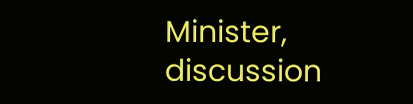Minister, discussion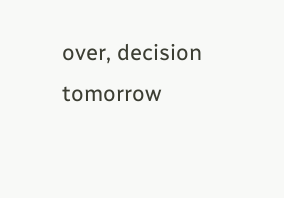over, decision tomorrow